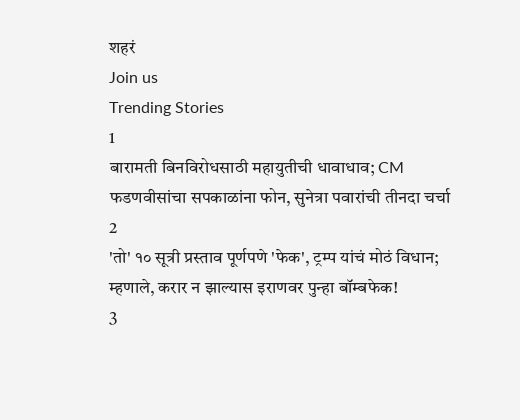शहरं
Join us
Trending Stories
1
बारामती बिनविरोधसाठी महायुतीची धावाधाव; CM फडणवीसांचा सपकाळांना फोन, सुनेत्रा पवारांची तीनदा चर्चा
2
'तो' १० सूत्री प्रस्ताव पूर्णपणे 'फेक', ट्रम्प यांचं मोठं विधान; म्हणाले, करार न झाल्यास इराणवर पुन्हा बॉम्बफेक!
3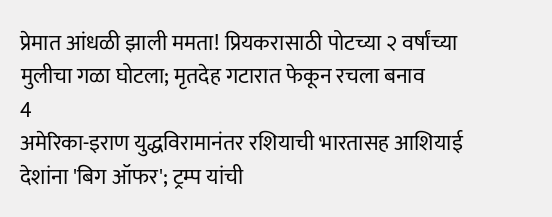प्रेमात आंधळी झाली ममता! प्रियकरासाठी पोटच्या २ वर्षांच्या मुलीचा गळा घोटला; मृतदेह गटारात फेकून रचला बनाव
4
अमेरिका-इराण युद्धविरामानंतर रशियाची भारतासह आशियाई देशांना 'बिग ऑफर'; ट्रम्प यांची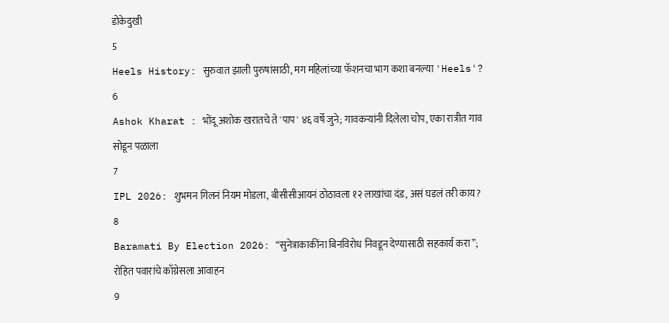डोकेदुखी
5
Heels History: सुरुवात झाली पुरुषांसाठी, मग महिलांच्या फॅशनचा भाग कशा बनल्या 'Heels'?
6
Ashok Kharat : भोंदू अशोक खरातचे ते 'पाप' ४६ वर्षे जुने; गावकऱ्यांनी दिलेला चोप, एका रात्रीत गाव सोडून पळाला
7
IPL 2026: शुभमन गिलनं नियम मोडला, बीसीसीआयनं ठोठावला १२ लाखांचा दंड, असं घडलं तरी काय?
8
Baramati By Election 2026: “सुनेत्राकाकींना बिनविरोध निवडून देण्यासाठी सहकार्य करा”; रोहित पवारांचे काँग्रेसला आवाहन
9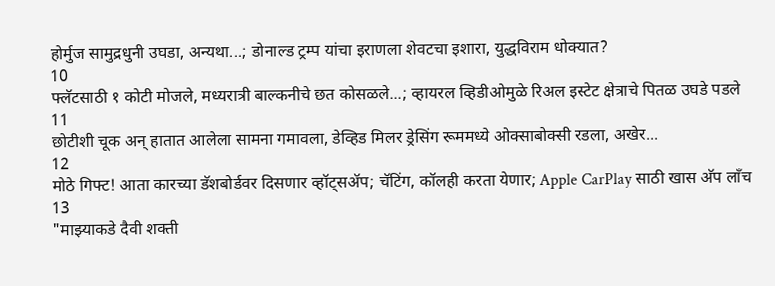होर्मुज सामुद्रधुनी उघडा, अन्यथा...; डोनाल्ड ट्रम्प यांचा इराणला शेवटचा इशारा, युद्धविराम धोक्यात?
10
फ्लॅटसाठी १ कोटी मोजले, मध्यरात्री बाल्कनीचे छत कोसळले...; व्हायरल व्हिडीओमुळे रिअल इस्टेट क्षेत्राचे पितळ उघडे पडले
11
छोटीशी चूक अन् हातात आलेला सामना गमावला, डेव्हिड मिलर ड्रेसिंग रूममध्ये ओक्साबोक्सी रडला, अखेर...
12
मोठे गिफ्ट! आता कारच्या डॅशबोर्डवर दिसणार व्हॉट्सॲप; चॅटिंग, कॉलही करता येणार; Apple CarPlay साठी खास अ‍ॅप लाँच
13
"माझ्याकडे दैवी शक्ती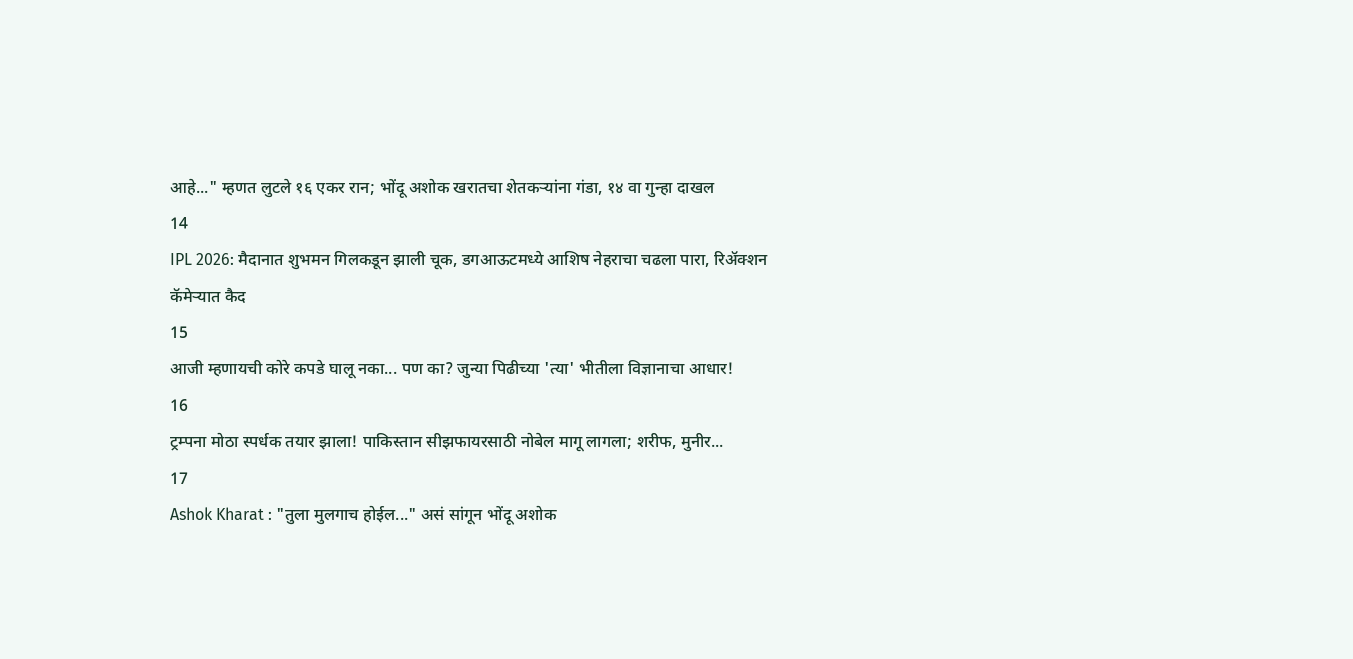आहे..." म्हणत लुटले १६ एकर रान; भोंदू अशोक खरातचा शेतकऱ्यांना गंडा, १४ वा गुन्हा दाखल
14
IPL 2026: मैदानात शुभमन गिलकडून झाली चूक, डगआऊटमध्ये आशिष नेहराचा चढला पारा, रिअ‍ॅक्शन कॅमेऱ्यात कैद
15
आजी म्हणायची कोरे कपडे घालू नका... पण का? जुन्या पिढीच्या 'त्या' भीतीला विज्ञानाचा आधार!
16
ट्रम्पना मोठा स्पर्धक तयार झाला! पाकिस्तान सीझफायरसाठी नोबेल मागू लागला; शरीफ, मुनीर...
17
Ashok Kharat : "तुला मुलगाच होईल..." असं सांगून भोंदू अशोक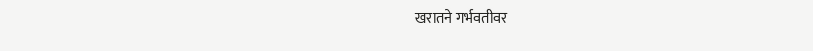खरातने गर्भवतीवर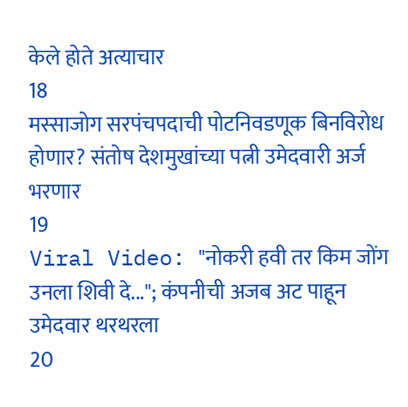केले होते अत्याचार
18
मस्साजोग सरपंचपदाची पोटनिवडणूक बिनविरोध होणार? संतोष देशमुखांच्या पत्नी उमेदवारी अर्ज भरणार
19
Viral Video: "नोकरी हवी तर किम जोंग उनला शिवी दे..."; कंपनीची अजब अट पाहून उमेदवार थरथरला
20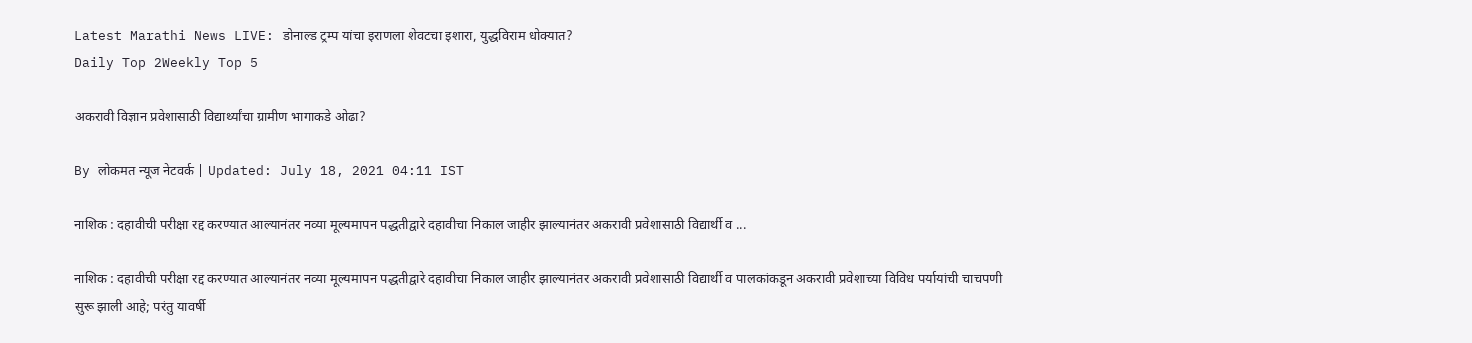Latest Marathi News LIVE: डोनाल्ड ट्रम्प यांचा इराणला शेवटचा इशारा, युद्धविराम धोक्यात?
Daily Top 2Weekly Top 5

अकरावी विज्ञान प्रवेशासाठी विद्यार्थ्यांचा ग्रामीण भागाकडे ओढा?

By लोकमत न्यूज नेटवर्क | Updated: July 18, 2021 04:11 IST

नाशिक : दहावीची परीक्षा रद्द करण्यात आल्यानंतर नव्या मूल्यमापन पद्धतीद्वारे दहावीचा निकाल जाहीर झाल्यानंतर अकरावी प्रवेशासाठी विद्यार्थी व ...

नाशिक : दहावीची परीक्षा रद्द करण्यात आल्यानंतर नव्या मूल्यमापन पद्धतीद्वारे दहावीचा निकाल जाहीर झाल्यानंतर अकरावी प्रवेशासाठी विद्यार्थी व पालकांकडून अकरावी प्रवेशाच्या विविध पर्यायांची चाचपणी सुरू झाली आहे; परंतु यावर्षी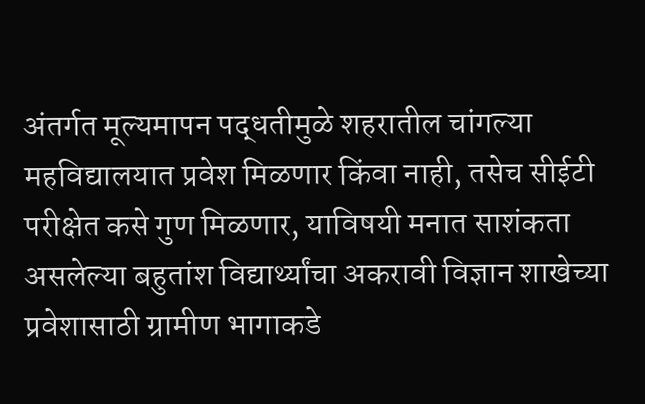अंतर्गत मूल्यमापन पद्धतीमुळे शहरातील चांगल्या महविद्यालयात प्रवेश मिळणार किंवा नाही, तसेच सीईटी परीक्षेत कसे गुण मिळणार, याविषयी मनात साशंकता असलेल्या बहुतांश विद्यार्थ्यांचा अकरावी विज्ञान शाखेच्या प्रवेशासाठी ग्रामीण भागाकडे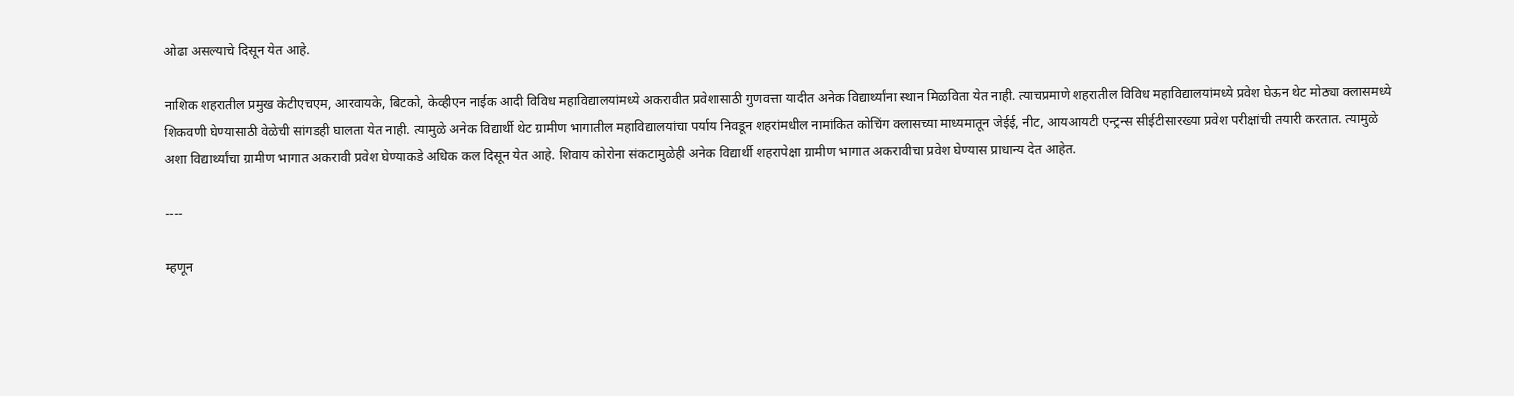ओढा असल्याचे दिसून येत आहे.

नाशिक शहरातील प्रमुख केटीएचएम, आरवायके, बिटको, केव्हीएन नाईक आदी विविध महाविद्यालयांमध्ये अकरावीत प्रवेशासाठी गुणवत्ता यादीत अनेक विद्यार्थ्यांना स्थान मिळविता येत नाही. त्याचप्रमाणे शहरातील विविध महाविद्यालयांमध्ये प्रवेश घेऊन थेट मोठ्या क्लासमध्ये शिकवणी घेण्यासाठी वेळेची सांगडही घालता येत नाही. त्यामुळे अनेक विद्यार्थी थेट ग्रामीण भागातील महाविद्यालयांचा पर्याय निवडून शहरांमधील नामांकित कोचिंग क्लासच्या माध्यमातून जेईई, नीट, आयआयटी एन्ट्रन्स सीईटीसारख्या प्रवेश परीक्षांची तयारी करतात. त्यामुळे अशा विद्यार्थ्यांचा ग्रामीण भागात अकरावी प्रवेश घेण्याकडे अधिक कल दिसून येत आहे. शिवाय कोरोना संकटामुळेही अनेक विद्यार्थी शहरापेक्षा ग्रामीण भागात अकरावीचा प्रवेश घेण्यास प्राधान्य देत आहेत.

----

म्हणून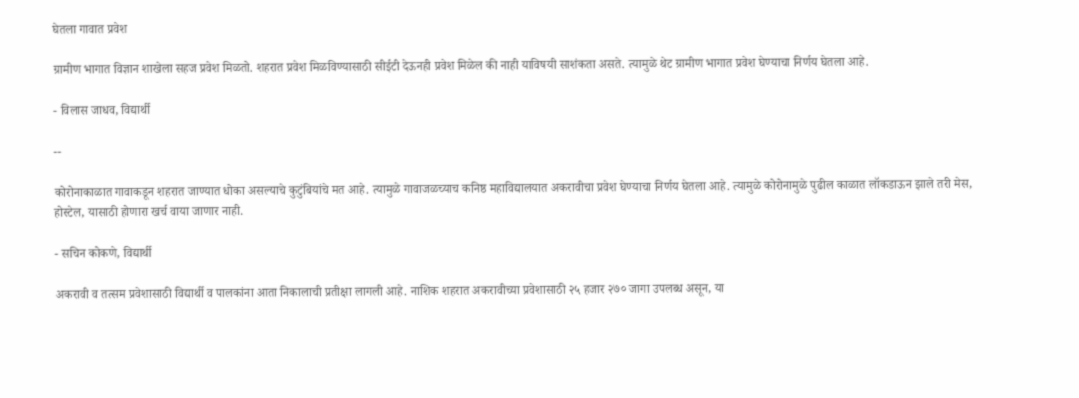घेतला गावात प्रवेश

ग्रामीण भागात विज्ञान शाखेला सहज प्रवेश मिळतो. शहरात प्रवेश मिळविण्यासाठी सीईटी देऊनही प्रवेश मिळेल की नाही याविषयी साशंकता असते. त्यामुळे थेट ग्रामीण भागात प्रवेश घेण्याचा निर्णय घेतला आहे.

- विलास जाधव, विद्यार्थी

--

कोरोनाकाळात गावाकडून शहरात जाण्यात धोका असल्याचे कुटुंबियांचे मत आहे. त्यामुळे गावाजळच्याच कनिष्ठ महाविद्यालयात अकरावीचा प्रवेश घेण्याचा निर्णय घेतला आहे. त्यामुळे कोरोनामुळे पुढील काळात लॉकडाऊन झाले तरी मेस, होस्टेल, यासाठी होणारा खर्च वाया जाणार नाही.

- सचिन कोकणे, विद्यार्थी

अकरावी व तत्सम प्रवेशासाठी विद्यार्थी व पालकांना आता निकालाची प्रतीक्षा लागली आहे. नाशिक शहरात अकरावीच्या प्रवेशासाठी २५ हजार २७० जागा उपलब्ध असून, या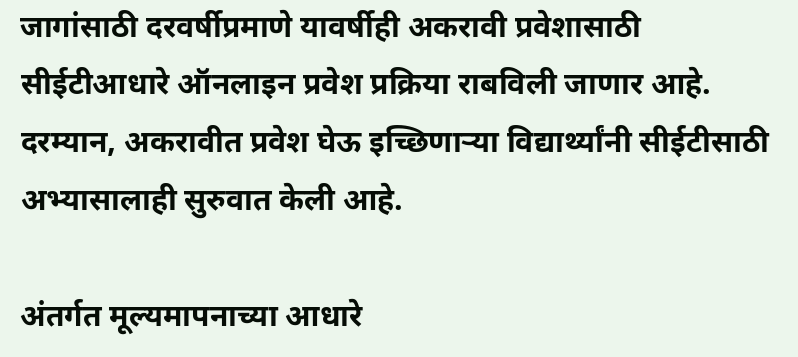जागांसाठी दरवर्षीप्रमाणे यावर्षीही अकरावी प्रवेशासाठी सीईटीआधारे ऑनलाइन प्रवेश प्रक्रिया राबविली जाणार आहे. दरम्यान, अकरावीत प्रवेश घेऊ इच्छिणाऱ्या विद्यार्थ्यांनी सीईटीसाठी अभ्यासालाही सुरुवात केली आहे.

अंतर्गत मूल्यमापनाच्या आधारे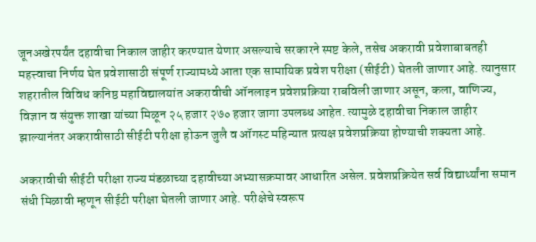जूनअखेरपर्यंत दहावीचा निकाल जाहीर करण्यात येणार असल्याचे सरकारने स्पष्ट केले, तसेच अकरावी प्रवेशाबाबतही महत्त्वाचा निर्णय घेत प्रवेशासाठी संपूर्ण राज्यामध्ये आता एक सामायिक प्रवेश परीक्षा (सीईटी) घेतली जाणार आहे. त्यानुसार शहरातील विविध कनिष्ठ महाविद्यालयांत अकरावीची ऑनलाइन प्रवेशप्रक्रिया राबविली जाणार असून, कला, वाणिज्य, विज्ञान व संयुक्त शाखा यांच्या मिळून २५ हजार २७० हजार जागा उपलब्ध आहेत. त्यामुळे दहावीचा निकाल जाहीर झाल्यानंतर अकरावीसाठी सीईटी परीक्षा होऊन जुलै व ऑगस्ट महिन्यात प्रत्यक्ष प्रवेशप्रक्रिया होण्याची शक्यता आहे.

अकरावीची सीईटी परीक्षा राज्य मंडळाच्या दहावीच्या अभ्यासक्रमावर आधारित असेल. प्रवेशप्रक्रियेत सर्व विद्यार्थ्यांना समान संधी मिळावी म्हणून सीईटी परीक्षा घेतली जाणार आहे. परीक्षेचे स्वरूप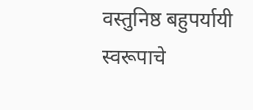वस्तुनिष्ठ बहुपर्यायी स्वरूपाचे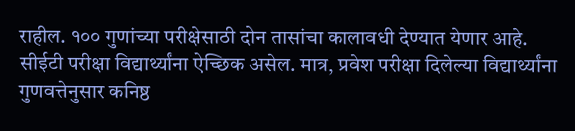राहील. १०० गुणांच्या परीक्षेसाठी दोन तासांचा कालावधी देण्यात येणार आहे. सीईटी परीक्षा विद्यार्थ्यांना ऐच्छिक असेल. मात्र, प्रवेश परीक्षा दिलेल्या विद्यार्थ्यांना गुणवत्तेनुसार कनिष्ठ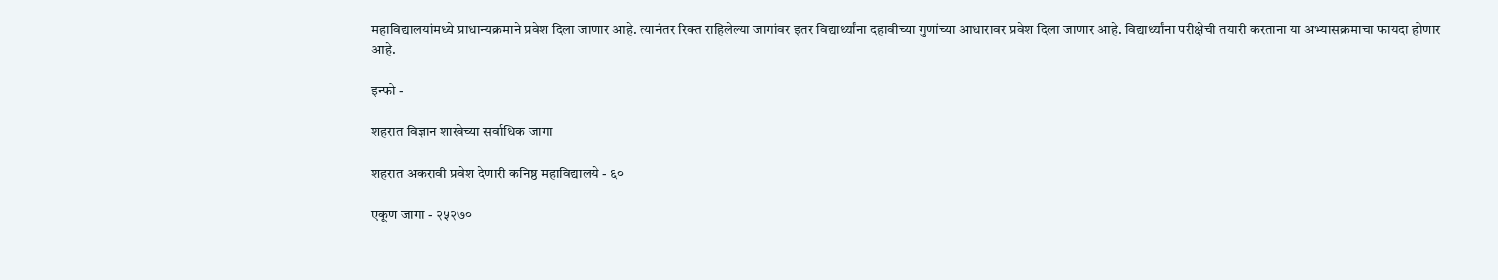महाविद्यालयांमध्ये प्राधान्यक्रमाने प्रवेश दिला जाणार आहे. त्यानंतर रिक्त राहिलेल्या जागांवर इतर विद्यार्थ्यांना दहावीच्या गुणांच्या आधारावर प्रवेश दिला जाणार आहे. विद्यार्थ्यांना परीक्षेची तयारी करताना या अभ्यासक्रमाचा फायदा होणार आहे.

इन्फो -

शहरात विज्ञान शाखेच्या सर्वाधिक जागा

शहरात अकरावी प्रवेश देणारी कनिष्ठ महाविद्यालये - ६०

एकूण जागा - २५२७०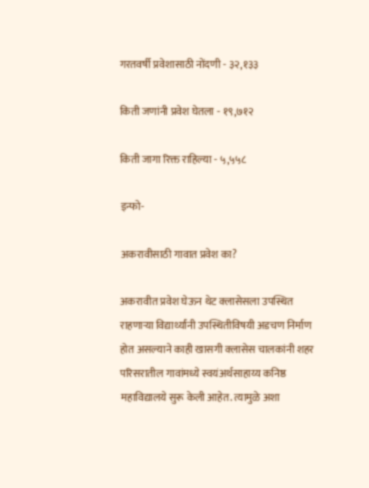गरतवर्षी प्रवेशासाठी नोंदणी - ३२,१३३

किती जणांनी प्रवेश घेतला - १९,७१२

किती जागा रिक्त राहिल्या - ५,५५८

इन्फो-

अकरावीसाठी गावात प्रवेश का?

अकरावीत प्रवेश घेऊन थेट क्लासेसला उपस्थित राहणाऱ्या विद्यार्थ्यांनी उपस्थितीविषयी अडचण निर्माण होत असल्याने काही खासगी क्लासेस चालकांनी शहर परिसरातील गावांमध्ये स्वयंअर्थसाहाय्य कनिष्ठ महाविद्यालये सुरू केली आहेत. त्यामुळे अशा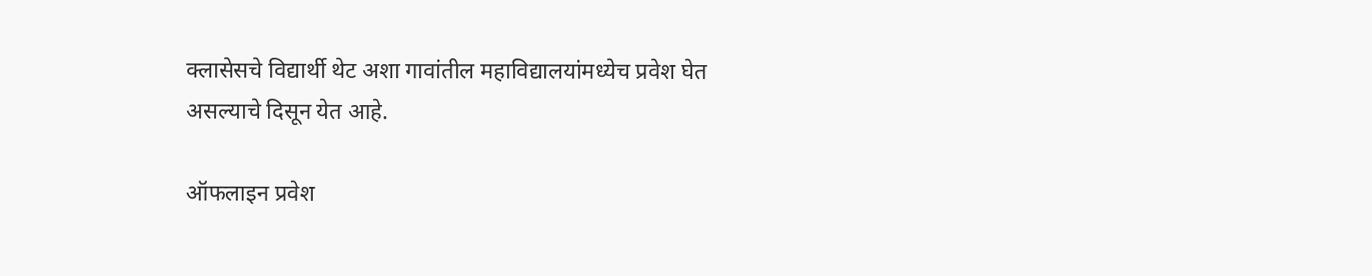क्लासेसचे विद्यार्थी थेट अशा गावांतील महाविद्यालयांमध्येच प्रवेश घेत असल्याचे दिसून येत आहे.

ऑफलाइन प्रवेश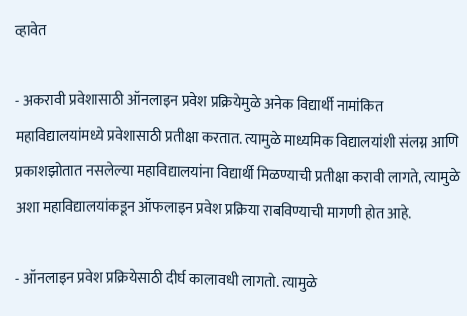व्हावेत

- अकरावी प्रवेशासाठी ऑनलाइन प्रवेश प्रक्रियेमुळे अनेक विद्यार्थी नामांकित महाविद्यालयांमध्ये प्रवेशासाठी प्रतीक्षा करतात. त्यामुळे माध्यमिक विद्यालयांशी संलग्न आणि प्रकाशझोतात नसलेल्या महाविद्यालयांना विद्यार्थी मिळण्याची प्रतीक्षा करावी लागते, त्यामुळे अशा महाविद्यालयांकडून ऑफलाइन प्रवेश प्रक्रिया राबविण्याची मागणी होत आहे.

- ऑनलाइन प्रवेश प्रक्रियेसाठी दीर्घ कालावधी लागतो. त्यामुळे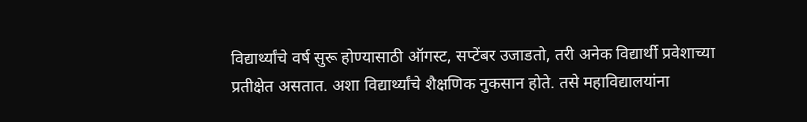विद्यार्थ्यांचे वर्ष सुरू होण्यासाठी ऑगस्ट, सप्टेंबर उजाडतो, तरी अनेक विद्यार्थी प्रवेशाच्या प्रतीक्षेत असतात. अशा विद्यार्थ्यांचे शैक्षणिक नुकसान होते. तसे महाविद्यालयांना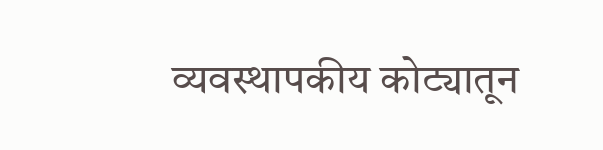व्यवस्थापकीय कोट्यातून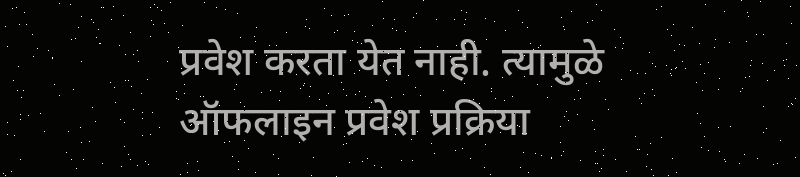प्रवेश करता येत नाही. त्यामुळे ऑफलाइन प्रवेश प्रक्रिया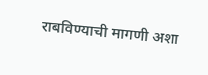राबविण्याची मागणी अशा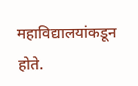महाविद्यालयांकडून होते.